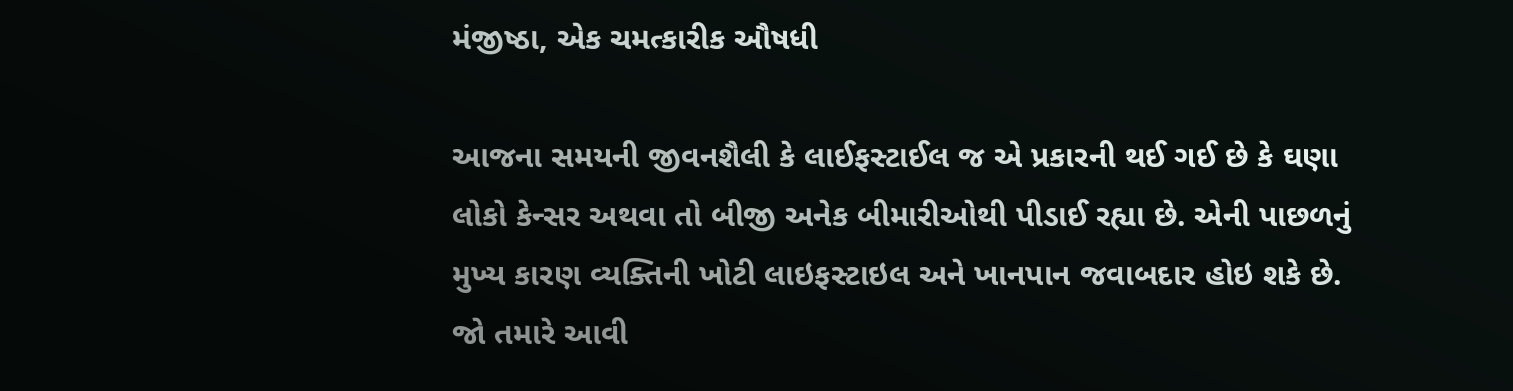મંજીષ્ઠા, એક ચમત્કારીક ઔષધી

આજના સમયની જીવનશૈલી કે લાઈફસ્ટાઈલ જ એ પ્રકારની થઈ ગઈ છે કે ઘણા લોકો કેન્સર અથવા તો બીજી અનેક બીમારીઓથી પીડાઈ રહ્યા છે. એની પાછળનું મુખ્ય કારણ વ્યક્તિની ખોટી લાઇફસ્ટાઇલ અને ખાનપાન જવાબદાર હોઇ શકે છે. જો તમારે આવી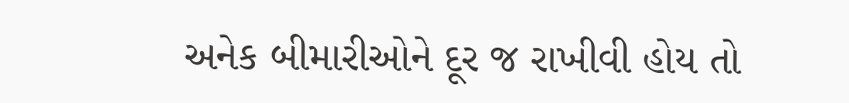અનેક બીમારીઓને દૂર જ રાખીવી હોય તો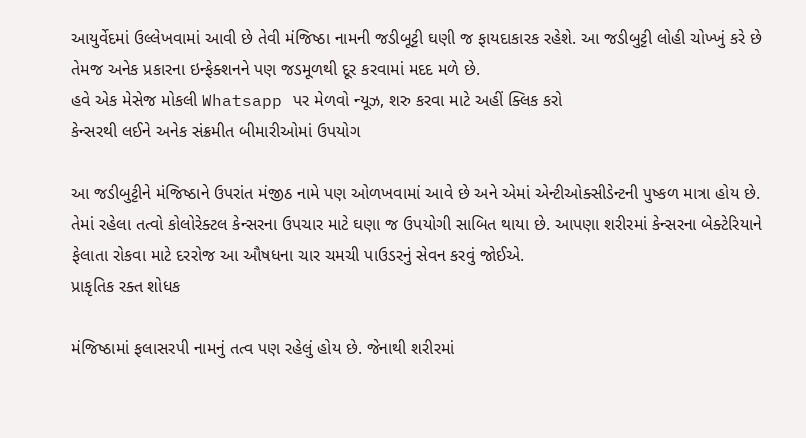આયુર્વેદમાં ઉલ્લેખવામાં આવી છે તેવી મંજિષ્ઠા નામની જડીબૂટ્ટી ઘણી જ ફાયદાકારક રહેશે. આ જડીબુટ્ટી લોહી ચોખ્ખું કરે છે તેમજ અનેક પ્રકારના ઇન્ફેક્શનને પણ જડમૂળથી દૂર કરવામાં મદદ મળે છે.
હવે એક મેસેજ મોકલી Whatsapp પર મેળવો ન્યૂઝ, શરુ કરવા માટે અહીં ક્લિક કરો
કેન્સરથી લઈને અનેક સંક્રમીત બીમારીઓમાં ઉપયોગ

આ જડીબુટ્ટીને મંજિષ્ઠાને ઉપરાંત મંજીઠ નામે પણ ઓળખવામાં આવે છે અને એમાં એન્ટીઓક્સીડેન્ટની પુષ્કળ માત્રા હોય છે. તેમાં રહેલા તત્વો કોલોરેક્ટલ કેન્સરના ઉપચાર માટે ઘણા જ ઉપયોગી સાબિત થાયા છે. આપણા શરીરમાં કેન્સરના બેક્ટેરિયાને ફેલાતા રોકવા માટે દરરોજ આ ઔષધના ચાર ચમચી પાઉડરનું સેવન કરવું જોઈએ.
પ્રાકૃતિક રક્ત શોધક

મંજિષ્ઠામાં ફલાસરપી નામનું તત્વ પણ રહેલું હોય છે. જેનાથી શરીરમાં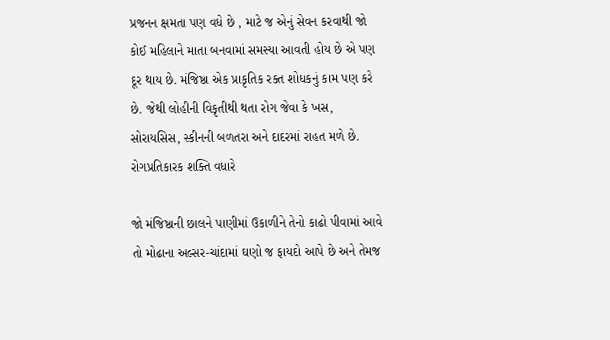પ્રજનન ક્ષમતા પણ વધે છે , માટે જ એનું સેવન કરવાથી જો કોઈ મહિલાને માતા બનવામાં સમસ્યા આવતી હોય છે એ પણ દૂર થાય છે. મંજિષ્ઠા એક પ્રાકૃતિક રક્ત શોધકનું કામ પણ કરે છે. જેથી લોહીની વિકૃતીથી થતા રોગ જેવા કે ખસ, સોરાયસિસ, સ્કીનની બળતરા અને દાદરમાં રાહત મળે છે.
રોગપ્રતિકારક શક્તિ વધારે

જો મંજિષ્ઠાની છાલને પાણીમાં ઉકાળીને તેનો કાઢો પીવામાં આવે તો મોઢાના અલ્સર-ચાંદામાં ઘણો જ ફાયદો આપે છે અને તેમજ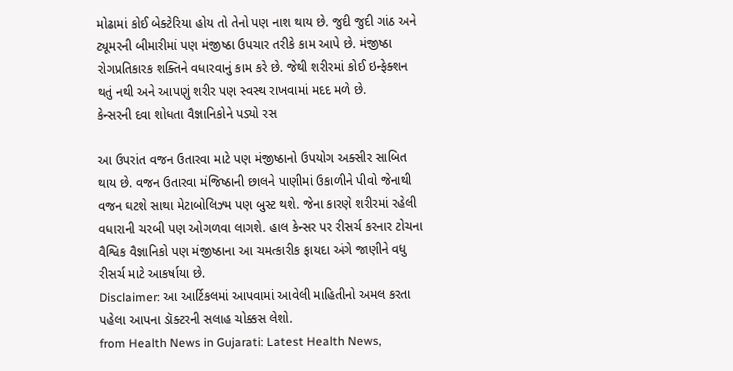મોઢામાં કોઈ બેક્ટેરિયા હોય તો તેનો પણ નાશ થાય છે. જુદી જુદી ગાંઠ અને ટ્યૂમરની બીમારીમાં પણ મંજીષ્ઠા ઉપચાર તરીકે કામ આપે છે. મંજીષ્ઠા રોગપ્રતિકારક શક્તિને વધારવાનું કામ કરે છે. જેથી શરીરમાં કોઈ ઇન્ફેક્શન થતું નથી અને આપણું શરીર પણ સ્વસ્થ રાખવામાં મદદ મળે છે.
કેન્સરની દવા શોધતા વૈજ્ઞાનિકોને પડ્યો રસ

આ ઉપરાંત વજન ઉતારવા માટે પણ મંજીષ્ઠાનો ઉપયોગ અક્સીર સાબિત થાય છે. વજન ઉતારવા મંજિષ્ઠાની છાલને પાણીમાં ઉકાળીને પીવો જેનાથી વજન ઘટશે સાથા મેટાબોલિઝ્મ પણ બુસ્ટ થશે. જેના કારણે શરીરમાં રહેલી વધારાની ચરબી પણ ઓગળવા લાગશે. હાલ કેન્સર પર રીસર્ચ કરનાર ટોચના વૈશ્વિક વૈજ્ઞાનિકો પણ મંજીષ્ઠાના આ ચમત્કારીક ફાયદા અંગે જાણીને વધુ રીસર્ચ માટે આકર્ષાયા છે.
Disclaimer: આ આર્ટિકલમાં આપવામાં આવેલી માહિતીનો અમલ કરતા પહેલા આપના ડૉક્ટરની સલાહ ચોક્કસ લેશો.
from Health News in Gujarati: Latest Health News,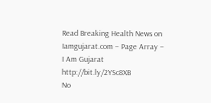Read Breaking Health News on Iamgujarat.com – Page Array – I Am Gujarat http://bit.ly/2YSc8XB
No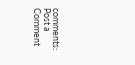comments:
Post a Comment